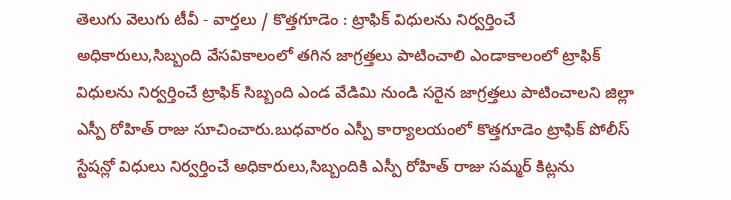తెలుగు వెలుగు టీవీ - వార్తలు / కొత్తగూడెం : ట్రాఫిక్ విధులను నిర్వర్తించే అధికారులు,సిబ్బంది వేసవికాలంలో తగిన జాగ్రత్తలు పాటించాలి ఎండాకాలంలో ట్రాఫిక్ విధులను నిర్వర్తించే ట్రాఫిక్ సిబ్బంది ఎండ వేడిమి నుండి సరైన జాగ్రత్తలు పాటించాలని జిల్లా ఎస్పీ రోహిత్ రాజు సూచించారు.బుధవారం ఎస్పీ కార్యాలయంలో కొత్తగూడెం ట్రాఫిక్ పోలీస్ స్టేషన్లో విధులు నిర్వర్తించే అధికారులు,సిబ్బందికి ఎస్పీ రోహిత్ రాజు సమ్మర్ కిట్లను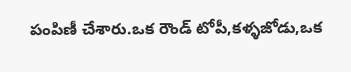పంపిణీ చేశారు.ఒక రౌండ్ టోపీ,కళ్ళజోడు,ఒక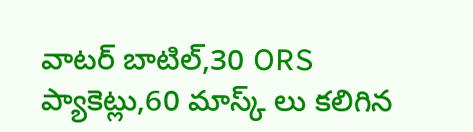వాటర్ బాటిల్,30 ORS ప్యాకెట్లు,60 మాస్క్ లు కలిగిన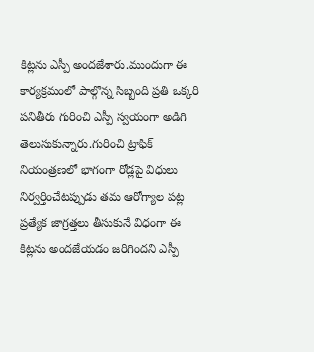కిట్లను ఎస్పీ అందజేశారు.ముందుగా ఈ కార్యక్రమంలో పాల్గొన్న సిబ్బంది ప్రతి ఒక్కరి పనితీరు గురించి ఎస్పీ స్వయంగా అడిగి తెలుసుకున్నారు.గురించి ట్రాఫిక్ నియంత్రణలో భాగంగా రోడ్లపై విధులు నిర్వర్తించేటప్పుడు తమ ఆరోగ్యాల పట్ల ప్రత్యేక జాగ్రత్తలు తీసుకునే విధంగా ఈ కిట్లను అందజేయడం జరిగిందని ఎస్పీ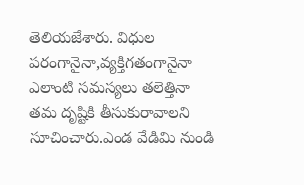తెలియజేశారు. విధుల పరంగానైనా,వ్యక్తిగతంగానైనా ఎలాంటి సమస్యలు తలెత్తినా తమ దృష్టికి తీసుకురావాలని సూచించారు.ఎండ వేడిమి నుండి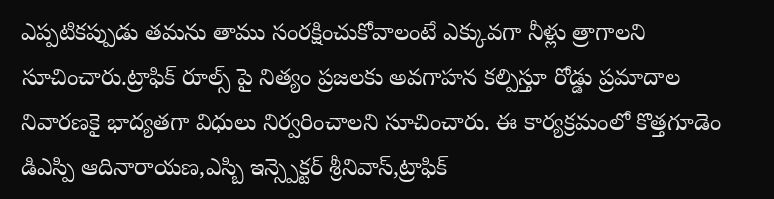ఎప్పటికప్పుడు తమను తాము సంరక్షించుకోవాలంటే ఎక్కువగా నీళ్లు త్రాగాలని సూచించారు.ట్రాఫిక్ రూల్స్ పై నిత్యం ప్రజలకు అవగాహన కల్పిస్తూ రోడ్డు ప్రమాదాల నివారణకై భాద్యతగా విధులు నిర్వరించాలని సూచించారు. ఈ కార్యక్రమంలో కొత్తగూడెం డిఎస్పి ఆదినారాయణ,ఎస్బి ఇన్స్పెక్టర్ శ్రీనివాస్,ట్రాఫిక్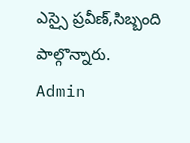ఎస్సై ప్రవీణ్,సిబ్బంది పాల్గొన్నారు.
Admin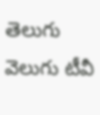తెలుగు వెలుగు టీవీ